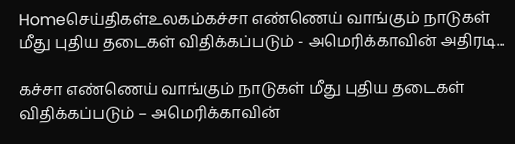Homeசெய்திகள்உலகம்கச்சா எண்ணெய் வாங்கும் நாடுகள் மீது புதிய தடைகள் விதிக்கப்படும் - அமெரிக்காவின் அதிரடி...

கச்சா எண்ணெய் வாங்கும் நாடுகள் மீது புதிய தடைகள் விதிக்கப்படும் – அமெரிக்காவின்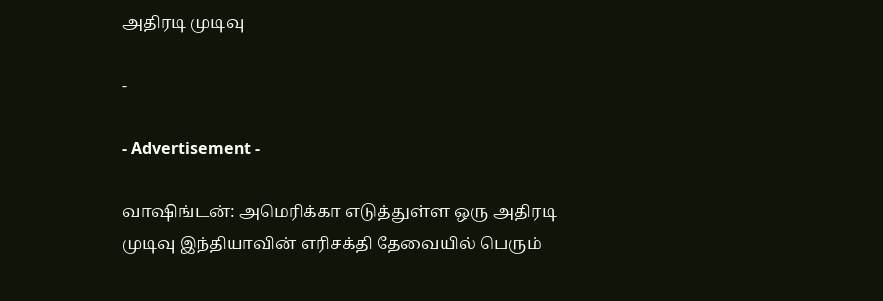அதிரடி முடிவு

-

- Advertisement -

வாஷிங்டன்: அமெரிக்கா எடுத்துள்ள ஒரு அதிரடி முடிவு இந்தியாவின் எரிசக்தி தேவையில் பெரும்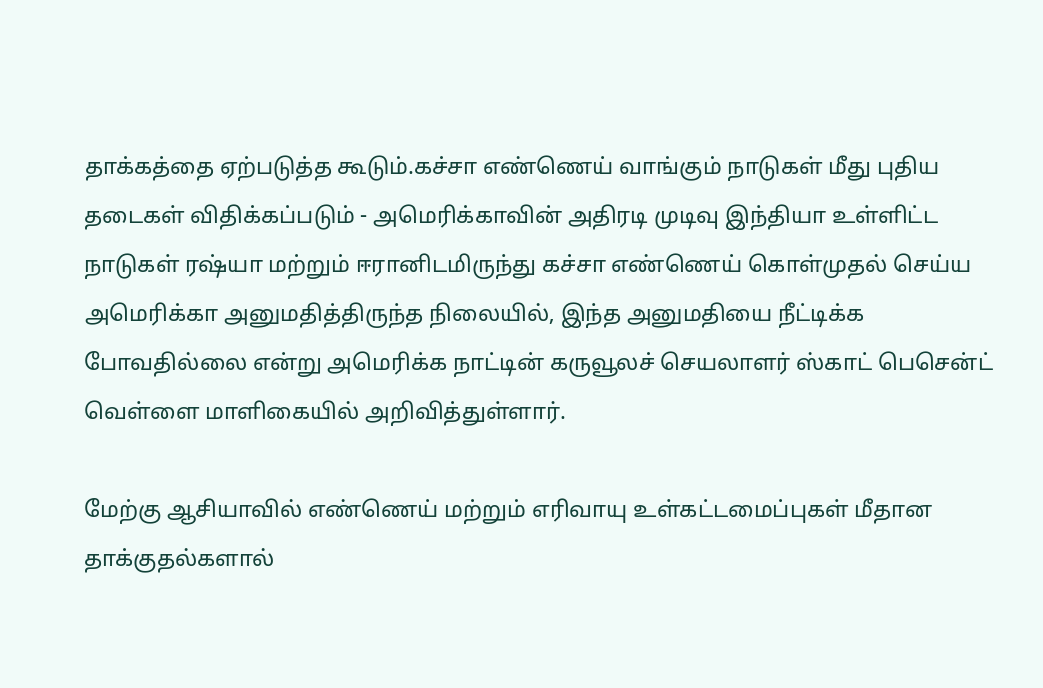தாக்கத்தை ஏற்படுத்த கூடும்.கச்சா எண்ணெய் வாங்கும் நாடுகள் மீது புதிய தடைகள் விதிக்கப்படும் - அமெரிக்காவின் அதிரடி முடிவு இந்தியா உள்ளிட்ட நாடுகள் ரஷ்யா மற்றும் ஈரானிடமிருந்து கச்சா எண்ணெய் கொள்முதல் செய்ய அமெரிக்கா அனுமதித்திருந்த நிலையில், இந்த அனுமதியை நீட்டிக்க போவதில்லை என்று அமெரிக்க நாட்டின் கருவூலச் செயலாளர் ஸ்காட் பெசென்ட் வெள்ளை மாளிகையில் அறிவித்துள்ளார்.

மேற்கு ஆசியாவில் எண்ணெய் மற்றும் எரிவாயு உள்கட்டமைப்புகள் மீதான தாக்குதல்களால்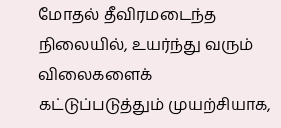மோதல் தீவிரமடைந்த நிலையில், உயர்ந்து வரும் விலைகளைக் கட்டுப்படுத்தும் முயற்சியாக,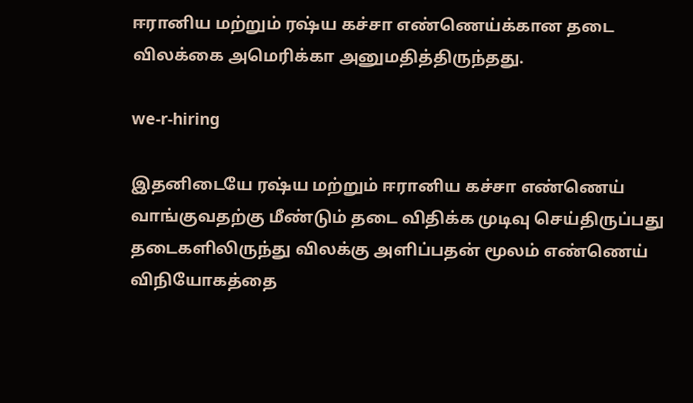ஈரானிய மற்றும் ரஷ்ய கச்சா எண்ணெய்க்கான தடை விலக்கை அமெரிக்கா அனுமதித்திருந்தது.

we-r-hiring

இதனிடையே ரஷ்ய மற்றும் ஈரானிய கச்சா எண்ணெய் வாங்குவதற்கு மீண்டும் தடை விதிக்க முடிவு செய்திருப்பது தடைகளிலிருந்து விலக்கு அளிப்பதன் மூலம் எண்ணெய் விநியோகத்தை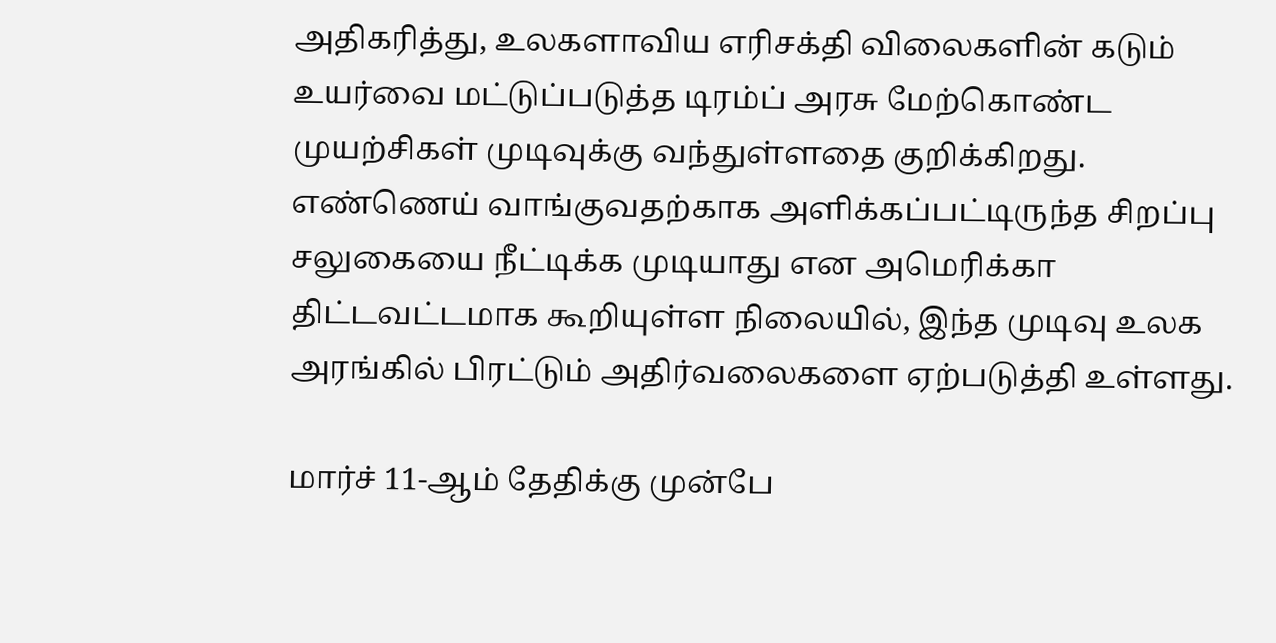அதிகரித்து, உலகளாவிய எரிசக்தி விலைகளின் கடும் உயர்வை மட்டுப்படுத்த டிரம்ப் அரசு மேற்கொண்ட முயற்சிகள் முடிவுக்கு வந்துள்ளதை குறிக்கிறது. எண்ணெய் வாங்குவதற்காக அளிக்கப்பட்டிருந்த சிறப்பு சலுகையை நீட்டிக்க முடியாது என அமெரிக்கா திட்டவட்டமாக கூறியுள்ள நிலையில், இந்த முடிவு உலக அரங்கில் பிரட்டும் அதிர்வலைகளை ஏற்படுத்தி உள்ளது.

மார்ச் 11-ஆம் தேதிக்கு முன்பே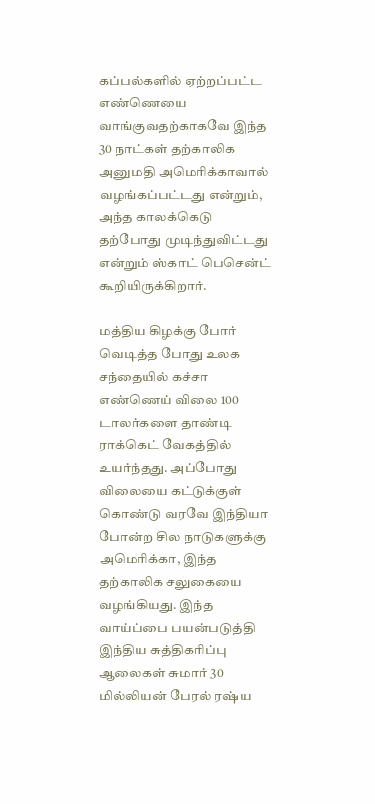கப்பல்களில் ஏற்றப்பட்ட எண்ணெயை வாங்குவதற்காகவே இந்த 30 நாட்கள் தற்காலிக அனுமதி அமெரிக்காவால் வழங்கப்பட்டது என்றும், அந்த காலக்கெடு தற்போது முடிந்துவிட்டது என்றும் ஸ்காட் பெசென்ட் கூறியிருக்கிறார்.

மத்திய கிழக்கு போர் வெடித்த போது உலக சந்தையில் கச்சா எண்ணெய் விலை 100 டாலர்களை தாண்டி ராக்கெட் வேகத்தில் உயர்ந்தது. அப்போது விலையை கட்டுக்குள் கொண்டு வரவே இந்தியா போன்ற சில நாடுகளுக்கு அமெரிக்கா, இந்த தற்காலிக சலுகையை வழங்கியது. இந்த வாய்ப்பை பயன்படுத்தி இந்திய சுத்திகரிப்பு ஆலைகள் சுமார் 30 மில்லியன் பேரல் ரஷ்ய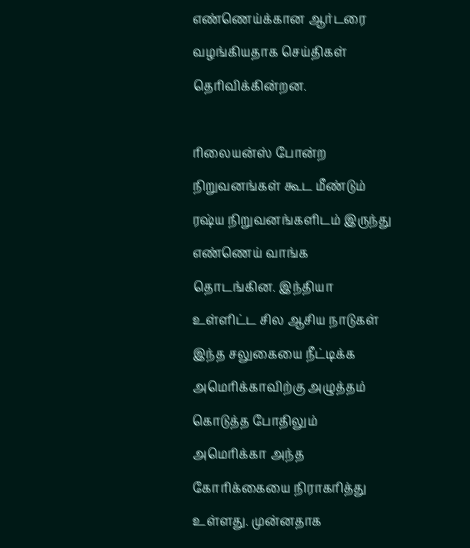எண்ணெய்க்கான ஆர்டரை வழங்கியதாக செய்திகள் தெரிவிக்கின்றன.

ரிலையன்ஸ் போன்ற நிறுவனங்கள் கூட மீண்டும் ரஷ்ய நிறுவனங்களிடம் இருந்து எண்ணெய் வாங்க தொடங்கின. இந்தியா உள்ளிட்ட சில ஆசிய நாடுகள் இந்த சலுகையை நீட்டிக்க அமெரிக்காவிற்கு அழுத்தம் கொடுத்த போதிலும் அமெரிக்கா அந்த கோரிக்கையை நிராகரித்து உள்ளது. முன்னதாக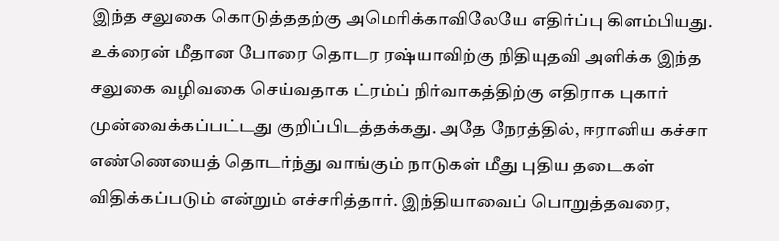இந்த சலுகை கொடுத்ததற்கு அமெரிக்காவிலேயே எதிர்ப்பு கிளம்பியது. உக்ரைன் மீதான போரை தொடர ரஷ்யாவிற்கு நிதியுதவி அளிக்க இந்த சலுகை வழிவகை செய்வதாக ட்ரம்ப் நிர்வாகத்திற்கு எதிராக புகார் முன்வைக்கப்பட்டது குறிப்பிடத்தக்கது. அதே நேரத்தில், ஈரானிய கச்சா எண்ணெயைத் தொடர்ந்து வாங்கும் நாடுகள் மீது புதிய தடைகள் விதிக்கப்படும் என்றும் எச்சரித்தார். இந்தியாவைப் பொறுத்தவரை,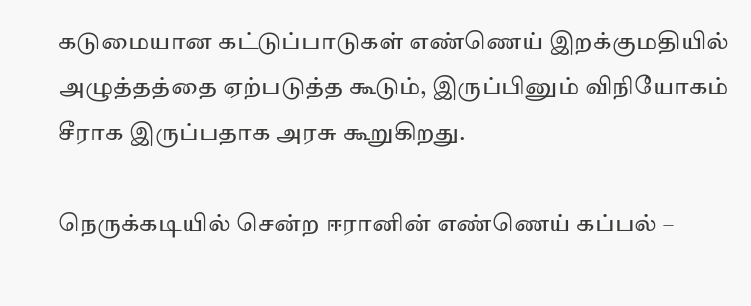கடுமையான கட்டுப்பாடுகள் எண்ணெய் இறக்குமதியில் அழுத்தத்தை ஏற்படுத்த கூடும், இருப்பினும் விநியோகம் சீராக இருப்பதாக அரசு கூறுகிறது.

நெருக்கடியில் சென்ற ஈரானின் எண்ணெய் கப்பல் –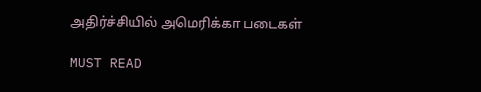அதிர்ச்சியில் அமெரிக்கா படைகள்

MUST READ